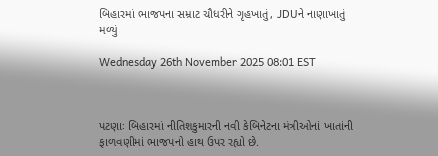બિહારમાં ભાજપના સમ્રાટ ચૌધરીને ગૃહખાતું, JDUને નાણાખાતું મળ્યું

Wednesday 26th November 2025 08:01 EST



પટણાઃ બિહારમાં નીતિશકુમારની નવી કેબિનેટના મંત્રીઓનાં ખાતાંની ફાળવણીમાં ભાજપનો હાથ ઉપર રહ્યો છે.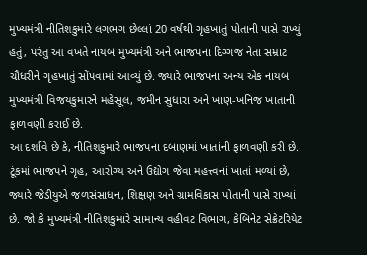મુખ્યમંત્રી નીતિશકુમારે લગભગ છેલ્લાં 20 વર્ષથી ગૃહખાતું પોતાની પાસે રાખ્યું હતું, પરંતુ આ વખતે નાયબ મુખ્યમંત્રી અને ભાજપના દિગ્ગજ નેતા સમ્રાટ ચૌધરીને ગૃહખાતું સોંપવામાં આવ્યું છે. જ્યારે ભાજપના અન્ય એક નાયબ મુખ્યમંત્રી વિજયકુમારને મહેસૂલ, જમીન સુધારા અને ખાણ-ખનિજ ખાતાની ફાળવણી કરાઈ છે.
આ દર્શાવે છે કે, નીતિશકુમારે ભાજપના દબાણમાં ખાતાંની ફાળવણી કરી છે. ટૂંકમાં ભાજપને ગૃહ, આરોગ્ય અને ઉદ્યોગ જેવા મહત્ત્વનાં ખાતાં મળ્યાં છે, જ્યારે જેડીયુએ જળસંસાધન, શિક્ષણ અને ગ્રામવિકાસ પોતાની પાસે રાખ્યાં છે. જો કે મુખ્યમંત્રી નીતિશકુમારે સામાન્ય વહીવટ વિભાગ, કેબિનેટ સેક્રેટરિયેટ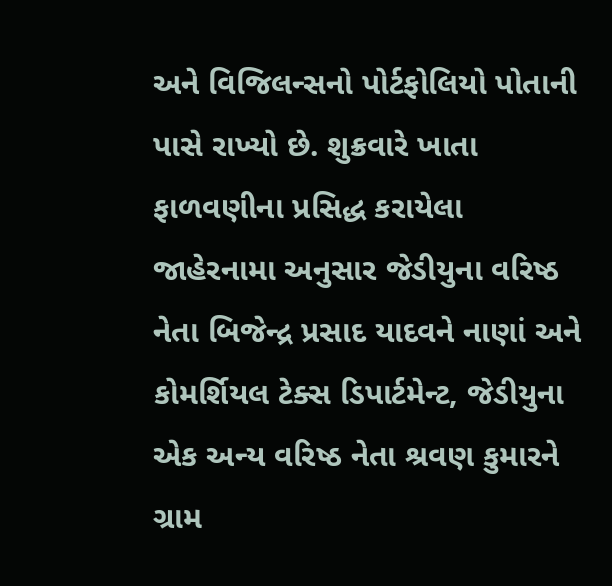અને વિજિલન્સનો પોર્ટફોલિયો પોતાની પાસે રાખ્યો છે. શુક્રવારે ખાતા ફાળવણીના પ્રસિદ્ધ કરાયેલા જાહેરનામા અનુસાર જેડીયુના વરિષ્ઠ નેતા બિજેન્દ્ર પ્રસાદ યાદવને નાણાં અને કોમર્શિયલ ટેક્સ ડિપાર્ટમેન્ટ, જેડીયુના એક અન્ય વરિષ્ઠ નેતા શ્રવણ કુમારને ગ્રામ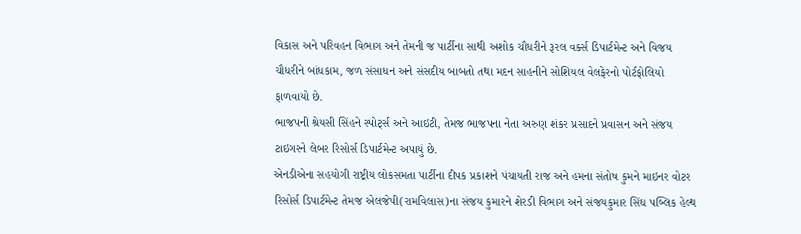વિકાસ અને પરિવહન વિભાગ અને તેમની જ પાર્ટીના સાથી અશોક ચૌધરીને રૂરલ વર્ક્સ ડિપાર્ટમેન્ટ અને વિજય ચૌધરીને બાંધકામ, જળ સંસાધન અને સંસદીય બાબતો તથા મદન સાહનીને સોશિયલ વેલફેરનો પોર્ટફોલિયો ફાળવાયો છે.
ભાજપની શ્રેયસી સિંહને સ્પોર્ટ્સ અને આઇટી, તેમજ ભાજપના નેતા અરુણ શંકર પ્રસાદને પ્રવાસન અને સંજય ટાઇગરને લેબર રિસોર્સ ડિપાર્ટમેન્ટ અપાયું છે.
એનડીએના સહયોગી રાષ્ટ્રીય લોકસમતા પાર્ટીના દીપક પ્રકાશને પંચાયતી રાજ અને હમના સંતોષ કુમને માઇનર વોટર રિસોર્સ ડિપાર્ટમેન્ટ તેમજ એલજેપી(રામવિલાસ)ના સંજય કુમારને શેરડી વિભાગ અને સંજયકુમાર સિંઘ પબ્લિક હેલ્થ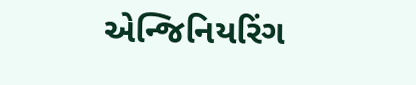એન્જિનિયરિંગ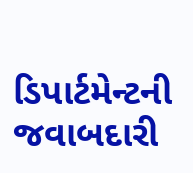ડિપાર્ટમેન્ટની જવાબદારી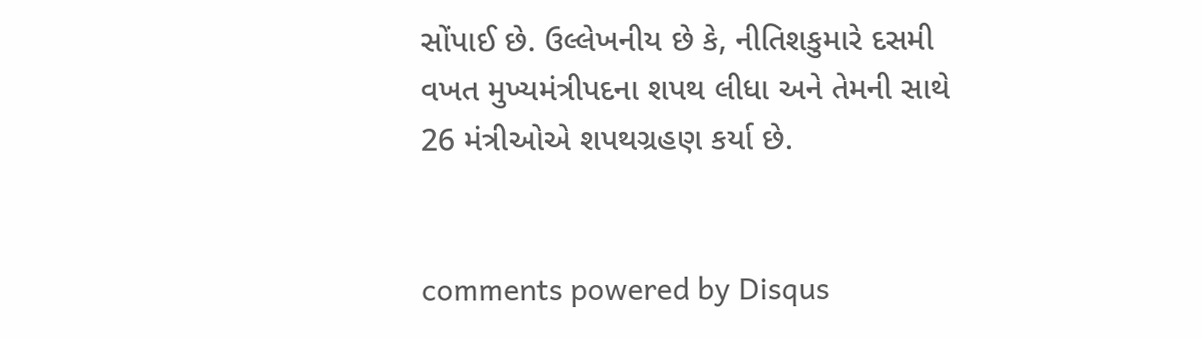સોંપાઈ છે. ઉલ્લેખનીય છે કે, નીતિશકુમારે દસમી વખત મુખ્યમંત્રીપદના શપથ લીધા અને તેમની સાથે 26 મંત્રીઓએ શપથગ્રહણ કર્યા છે.


comments powered by Disqus